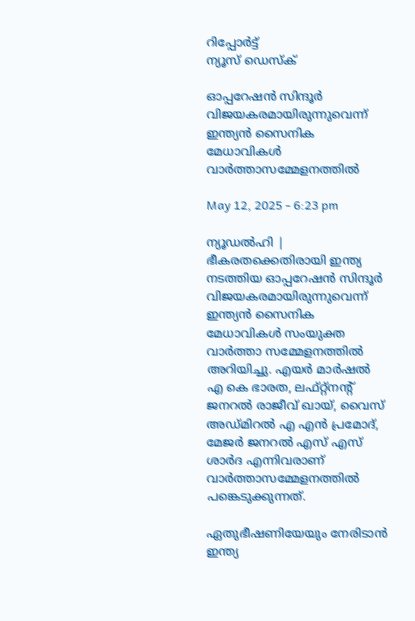റിപ്പോര്‍ട്ട്
ന്യൂസ് ഡെസ്ക്

ഓപ്പറേഷന്‍ സിന്ദൂര്‍ വിജയകരമായിരുന്നുവെന്ന് ഇന്ത്യന്‍ സൈനിക മേധാവികള്‍ വാര്‍ത്താസമ്മേളനത്തില്‍

May 12, 2025 - 6:23 pm

ന്യൂഡല്‍ഹി | ഭീകരതക്കെതിരായി ഇന്ത്യ നടത്തിയ ഓപ്പറേഷന്‍ സിന്ദൂര്‍ വിജയകരമായിരുന്നുവെന്ന് ഇന്ത്യന്‍ സൈനിക മേധാവികള്‍ സംയുക്ത വാര്‍ത്താ സമ്മേളനത്തില്‍ അറിയിച്ചു. എയര്‍ മാര്‍ഷല്‍ എ കെ ഭാരത, ലഫ്റ്റ്‌നന്റ് ജനറല്‍ രാജീവ് ഖായ്, വൈസ് അഡ്മിറല്‍ എ എന്‍ പ്രമോദ്, മേജര്‍ ജനറല്‍ എസ് എസ് ശാര്‍ദ എന്നിവരാണ് വാര്‍ത്താസമ്മേളനത്തില്‍ പങ്കെടുക്കുന്നത്.

ഏതുഭീഷണിയേയും നേരിടാന്‍ ഇന്ത്യ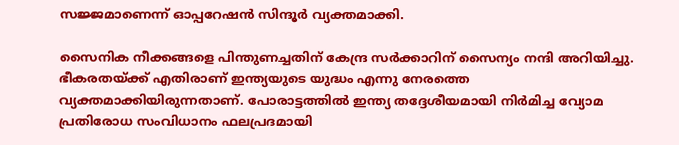സജ്ജമാണെന്ന് ഓപ്പറേഷന്‍ സിന്ദൂര്‍ വ്യക്തമാക്കി.

സൈനിക നീക്കങ്ങളെ പിന്തുണച്ചതിന് കേന്ദ്ര സര്‍ക്കാറിന് സൈന്യം നന്ദി അറിയിച്ചു. ഭീകരതയ്ക്ക് എതിരാണ് ഇന്ത്യയുടെ യുദ്ധം എന്നു നേരത്തെ വ്യക്തമാക്കിയിരുന്നതാണ്. പോരാട്ടത്തില്‍ ഇന്ത്യ തദ്ദേശീയമായി നിര്‍മിച്ച വ്യോമ പ്രതിരോധ സംവിധാനം ഫലപ്രദമായി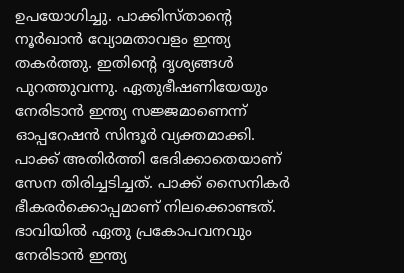ഉപയോഗിച്ചു. പാക്കിസ്താന്റെ നൂര്‍ഖാന്‍ വ്യോമതാവളം ഇന്ത്യ തകര്‍ത്തു. ഇതിന്റെ ദൃശ്യങ്ങള്‍ പുറത്തുവന്നു. ഏതുഭീഷണിയേയും നേരിടാന്‍ ഇന്ത്യ സജ്ജമാണെന്ന് ഓപ്പറേഷന്‍ സിന്ദൂര്‍ വ്യക്തമാക്കി. പാക്ക് അതിര്‍ത്തി ഭേദിക്കാതെയാണ് സേന തിരിച്ചടിച്ചത്. പാക്ക് സൈനികര്‍ ഭീകരര്‍ക്കൊപ്പമാണ് നിലക്കൊണ്ടത്. ഭാവിയില്‍ ഏതു പ്രകോപവനവും നേരിടാന്‍ ഇന്ത്യ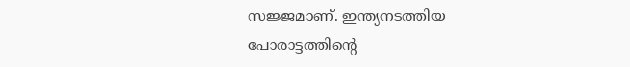സജ്ജമാണ്. ഇന്ത്യനടത്തിയ പോരാട്ടത്തിന്റെ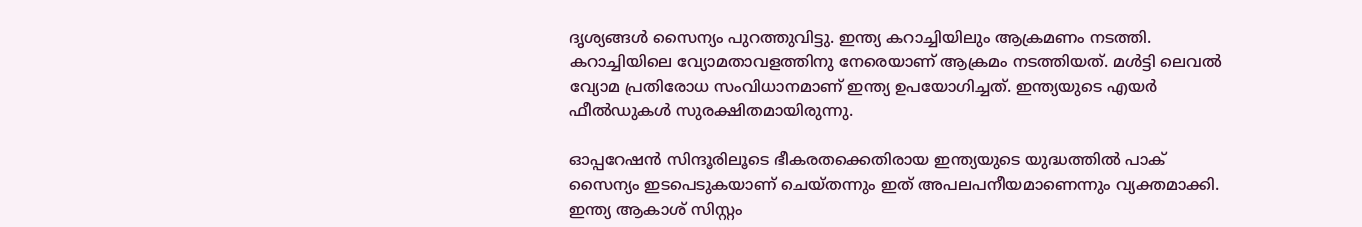ദൃശ്യങ്ങള്‍ സൈന്യം പുറത്തുവിട്ടു. ഇന്ത്യ കറാച്ചിയിലും ആക്രമണം നടത്തി. കറാച്ചിയിലെ വ്യോമതാവളത്തിനു നേരെയാണ് ആക്രമം നടത്തിയത്. മള്‍ട്ടി ലെവല്‍ വ്യോമ പ്രതിരോധ സംവിധാനമാണ് ഇന്ത്യ ഉപയോഗിച്ചത്. ഇന്ത്യയുടെ എയര്‍ ഫീല്‍ഡുകള്‍ സുരക്ഷിതമായിരുന്നു.

ഓപ്പറേഷന്‍ സിന്ദൂരിലൂടെ ഭീകരതക്കെതിരായ ഇന്ത്യയുടെ യുദ്ധത്തില്‍ പാക് സൈന്യം ഇടപെടുകയാണ് ചെയ്തന്നും ഇത് അപലപനീയമാണെന്നും വ്യക്തമാക്കി. ഇന്ത്യ ആകാശ് സിസ്റ്റം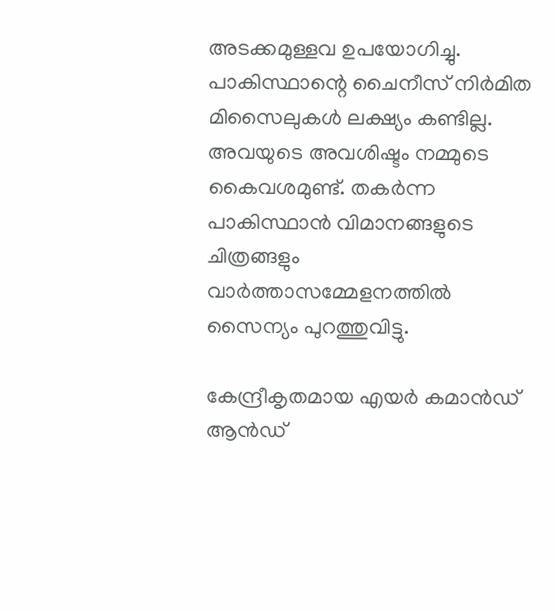അടക്കമുള്ളവ ഉപയോഗിച്ചു. പാകിസ്ഥാന്റെ ചൈനീസ് നിര്‍മിത മിസൈലുകള്‍ ലക്ഷ്യം കണ്ടില്ല. അവയുടെ അവശിഷ്ടം നമ്മുടെ കൈവശമുണ്ട്. തകര്‍ന്ന പാകിസ്ഥാന്‍ വിമാനങ്ങളുടെ ചിത്രങ്ങളും വാര്‍ത്താസമ്മേളനത്തില്‍ സൈന്യം പുറത്തുവിട്ടു.

കേന്ദ്രീകൃതമായ എയര്‍ കമാന്‍ഡ് ആന്‍ഡ്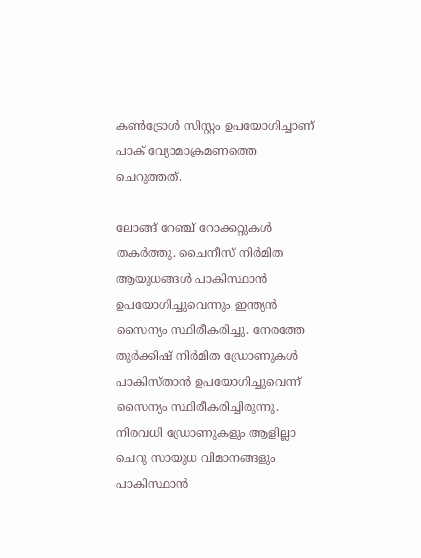കണ്‍ട്രോള്‍ സിസ്റ്റം ഉപയോഗിച്ചാണ് പാക് വ്യോമാക്രമണത്തെ ചെറുത്തത്.

ലോങ്ങ് റേഞ്ച് റോക്കറ്റുകള്‍ തകര്‍ത്തു. ചൈനീസ് നിര്‍മിത ആയുധങ്ങള്‍ പാകിസ്ഥാന്‍ ഉപയോഗിച്ചുവെന്നും ഇന്ത്യന്‍ സൈന്യം സ്ഥിരീകരിച്ചു. നേരത്തേ തുര്‍ക്കിഷ് നിര്‍മിത ഡ്രോണുകള്‍ പാകിസ്താന്‍ ഉപയോഗിച്ചുവെന്ന് സൈന്യം സ്ഥിരീകരിച്ചിരുന്നു. നിരവധി ഡ്രോണുകളും ആളില്ലാ ചെറു സായുധ വിമാനങ്ങളും പാകിസ്ഥാന്‍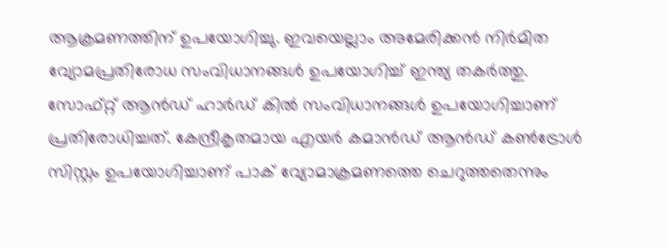ആക്രമണത്തിന് ഉപയോഗിച്ചു. ഇവയെല്ലാം അമേരിക്കന്‍ നിര്‍മിത വ്യോമപ്രതിരോധ സംവിധാനങ്ങള്‍ ഉപയോഗിച്ച് ഇന്ത്യ തകര്‍ത്തു. സോഫ്റ്റ് ആന്‍ഡ് ഹാര്‍ഡ് കില്‍ സംവിധാനങ്ങള്‍ ഉപയോഗിച്ചാണ് പ്രതിരോധിച്ചത്. കേന്ദ്രീകൃതമായ എയര്‍ കമാന്‍ഡ് ആന്‍ഡ് കണ്‍ട്രോള്‍ സിസ്റ്റം ഉപയോഗിച്ചാണ് പാക് വ്യോമാക്രമണത്തെ ചെറുത്തതെന്നും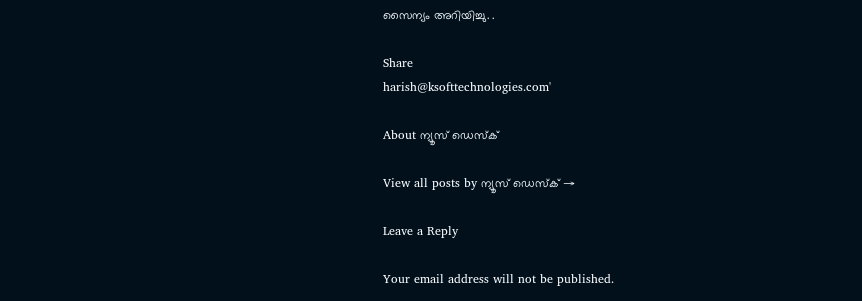സൈന്യം അറിയിച്ചു. .

Share
harish@ksofttechnologies.com'

About ന്യൂസ് ഡെസ്ക്

View all posts by ന്യൂസ് ഡെസ്ക് →

Leave a Reply

Your email address will not be published.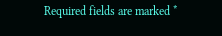Required fields are marked *